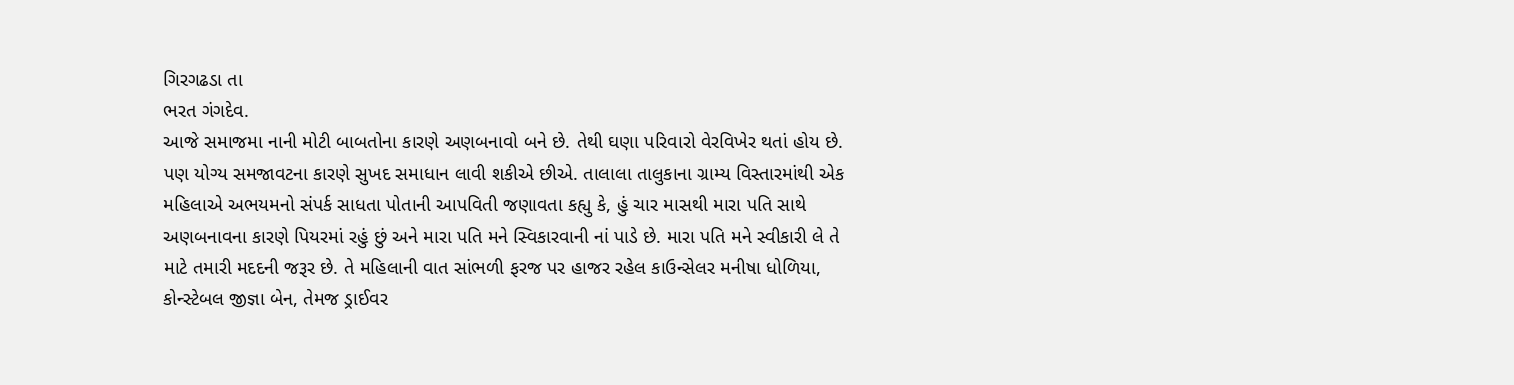ગિરગઢડા તા
ભરત ગંગદેવ.
આજે સમાજમા નાની મોટી બાબતોના કારણે અણબનાવો બને છે. તેથી ઘણા પરિવારો વેરવિખેર થતાં હોય છે. પણ યોગ્ય સમજાવટના કારણે સુખદ સમાધાન લાવી શકીએ છીએ. તાલાલા તાલુકાના ગ્રામ્ય વિસ્તારમાંથી એક મહિલાએ અભયમનો સંપર્ક સાધતા પોતાની આપવિતી જણાવતા કહ્યુ કે, હું ચાર માસથી મારા પતિ સાથે અણબનાવના કારણે પિયરમાં રહું છું અને મારા પતિ મને સ્વિકારવાની નાં પાડે છે. મારા પતિ મને સ્વીકારી લે તે માટે તમારી મદદની જરૂર છે. તે મહિલાની વાત સાંભળી ફરજ પર હાજર રહેલ કાઉન્સેલર મનીષા ધોળિયા, કોન્સ્ટેબલ જીજ્ઞા બેન, તેમજ ડ્રાઈવર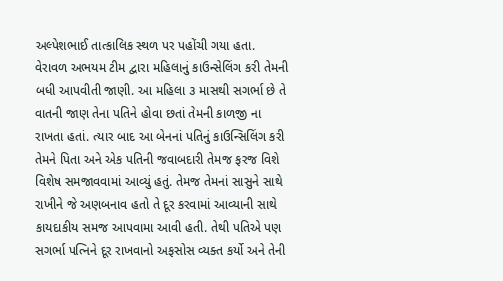અલ્પેશભાઈ તાત્કાલિક સ્થળ પર પહોંચી ગયા હતા.
વેરાવળ અભયમ ટીમ દ્વારા મહિલાનું કાઉન્સેલિંગ કરી તેમની બધી આપવીતી જાણી. આ મહિલા ૩ માસથી સગર્ભા છે તે વાતની જાણ તેના પતિને હોવા છતાં તેમની કાળજી ના રાખતા હતાં. ત્યાર બાદ આ બેનનાં પતિનું કાઉન્સિલિંગ કરી તેમને પિતા અને એક પતિની જવાબદારી તેમજ ફરજ વિશે વિશેષ સમજાવવામાં આવ્યું હતું. તેમજ તેમનાં સાસુને સાથે રાખીને જે અણબનાવ હતો તે દૂર કરવામાં આવ્યાની સાથે કાયદાકીય સમજ આપવામા આવી હતી. તેથી પતિએ પણ સગર્ભા પત્નિને દૂર રાખવાનો અફસોસ વ્યક્ત કર્યો અને તેની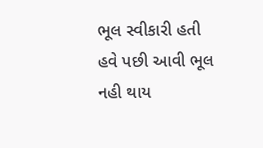ભૂલ સ્વીકારી હતી હવે પછી આવી ભૂલ નહી થાય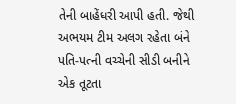તેની બાહેંધરી આપી હતી. જેથી અભયમ ટીમ અલગ રહેતા બંને પતિ-પત્ની વચ્ચેની સીડી બનીને એક તૂટતા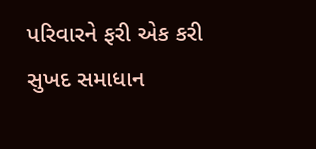પરિવારને ફરી એક કરી સુખદ સમાધાન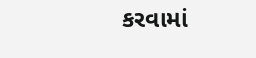કરવામાં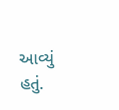આવ્યું હતું.